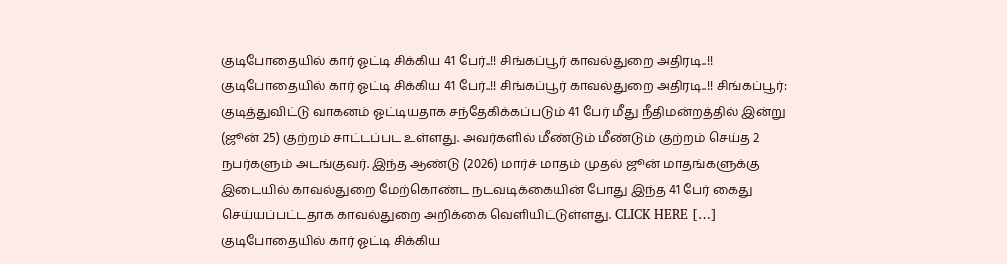குடிபோதையில் கார் ஓட்டி சிக்கிய 41 பேர்..!! சிங்கப்பூர் காவல்துறை அதிரடி..!!
குடிபோதையில் கார் ஓட்டி சிக்கிய 41 பேர்..!! சிங்கப்பூர் காவல்துறை அதிரடி..!! சிங்கப்பூர்: குடித்துவிட்டு வாகனம் ஓட்டியதாக சந்தேகிக்கப்படும் 41 பேர் மீது நீதிமன்றத்தில் இன்று (ஜூன் 25) குற்றம் சாட்டப்பட உள்ளது. அவர்களில் மீண்டும் மீண்டும் குற்றம் செய்த 2 நபர்களும் அடங்குவர். இந்த ஆண்டு (2026) மார்ச் மாதம் முதல் ஜூன் மாதங்களுக்கு இடையில் காவல்துறை மேற்கொண்ட நடவடிக்கையின் போது இந்த 41 பேர் கைது செய்யப்பட்டதாக காவல்துறை அறிக்கை வெளியிட்டுள்ளது. CLICK HERE […]
குடிபோதையில் கார் ஓட்டி சிக்கிய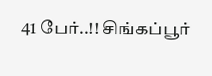41 பேர்..!! சிங்கப்பூர்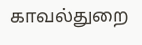காவல்துறை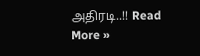அதிரடி..!! Read More »